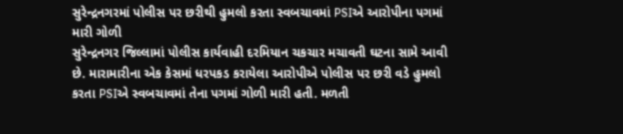સુરેન્દ્રનગરમાં પોલીસ પર છરીથી હુમલો કરતા સ્વબચાવમાં PSIએ આરોપીના પગમાં મારી ગોળી
સુરેન્દ્રનગર જિલ્લામાં પોલીસ કાર્યવાહી દરમિયાન ચકચાર મચાવતી ઘટના સામે આવી છે. મારામારીના એક કેસમાં ધરપકડ કરાયેલા આરોપીએ પોલીસ પર છરી વડે હુમલો કરતા PSIએ સ્વબચાવમાં તેના પગમાં ગોળી મારી હતી. મળતી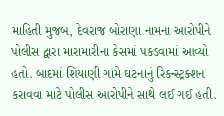માહિતી મુજબ, દેવરાજ બોરાણા નામના આરોપીને પોલીસ દ્વારા મારામારીના કેસમાં પકડવામાં આવ્યો હતો. બાદમાં શિયાણી ગામે ઘટનાનું રિકન્સ્ટ્રક્શન કરાવવા માટે પોલીસ આરોપીને સાથે લઈ ગઈ હતી.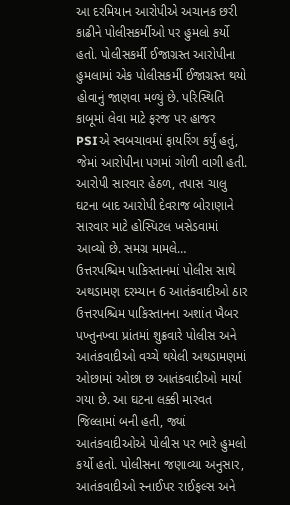આ દરમિયાન આરોપીએ અચાનક છરી કાઢીને પોલીસકર્મીઓ પર હુમલો કર્યો હતો. પોલીસકર્મી ઈજાગ્રસ્ત આરોપીના હુમલામાં એક પોલીસકર્મી ઈજાગ્રસ્ત થયો હોવાનું જાણવા મળ્યું છે. પરિસ્થિતિ કાબૂમાં લેવા માટે ફરજ પર હાજર PSIએ સ્વબચાવમાં ફાયરિંગ કર્યું હતું, જેમાં આરોપીના પગમાં ગોળી વાગી હતી. આરોપી સારવાર હેઠળ, તપાસ ચાલુ ઘટના બાદ આરોપી દેવરાજ બોરાણાને સારવાર માટે હોસ્પિટલ ખસેડવામાં આવ્યો છે. સમગ્ર મામલે…
ઉત્તરપશ્ચિમ પાકિસ્તાનમાં પોલીસ સાથે અથડામણ દરમ્યાન 6 આતંકવાદીઓ ઠાર
ઉત્તરપશ્ચિમ પાકિસ્તાનના અશાંત ખૈબર પખ્તુનખ્વા પ્રાંતમાં શુક્રવારે પોલીસ અને આતંકવાદીઓ વચ્ચે થયેલી અથડામણમાં ઓછામાં ઓછા છ આતંકવાદીઓ માર્યા ગયા છે. આ ઘટના લક્કી મારવત જિલ્લામાં બની હતી, જ્યાં આતંકવાદીઓએ પોલીસ પર ભારે હુમલો કર્યો હતો. પોલીસના જણાવ્યા અનુસાર, આતંકવાદીઓ સ્નાઈપર રાઈફલ્સ અને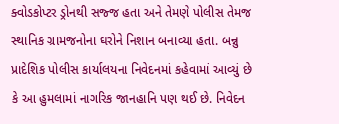ક્વોડકોપ્ટર ડ્રોનથી સજ્જ હતા અને તેમણે પોલીસ તેમજ સ્થાનિક ગ્રામજનોના ઘરોને નિશાન બનાવ્યા હતા. બન્નુ પ્રાદેશિક પોલીસ કાર્યાલયના નિવેદનમાં કહેવામાં આવ્યું છે કે આ હુમલામાં નાગરિક જાનહાનિ પણ થઈ છે. નિવેદન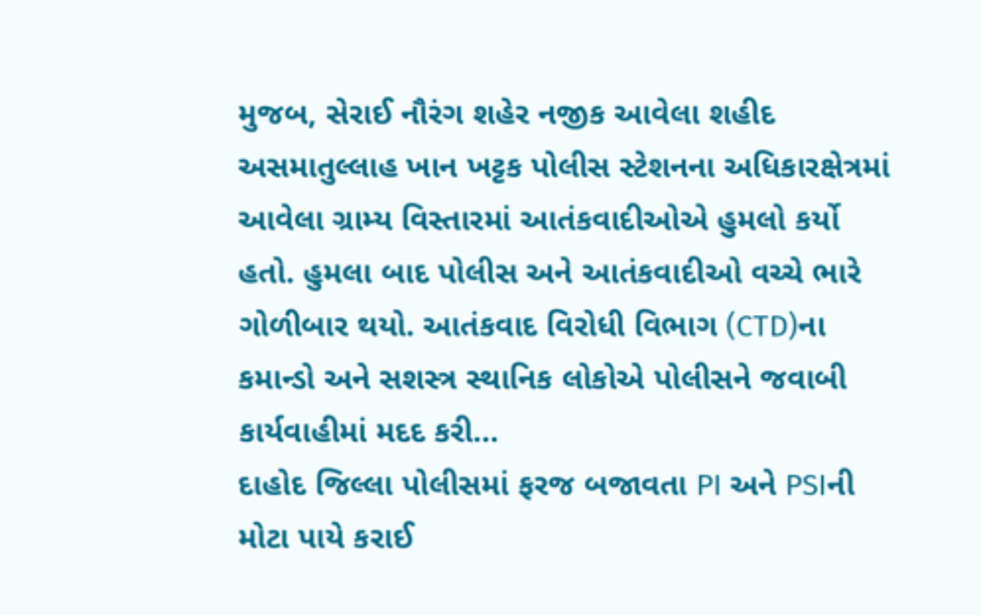મુજબ, સેરાઈ નૌરંગ શહેર નજીક આવેલા શહીદ અસમાતુલ્લાહ ખાન ખટ્ટક પોલીસ સ્ટેશનના અધિકારક્ષેત્રમાં આવેલા ગ્રામ્ય વિસ્તારમાં આતંકવાદીઓએ હુમલો કર્યો હતો. હુમલા બાદ પોલીસ અને આતંકવાદીઓ વચ્ચે ભારે ગોળીબાર થયો. આતંકવાદ વિરોધી વિભાગ (CTD)ના કમાન્ડો અને સશસ્ત્ર સ્થાનિક લોકોએ પોલીસને જવાબી કાર્યવાહીમાં મદદ કરી…
દાહોદ જિલ્લા પોલીસમાં ફરજ બજાવતા PI અને PSIની મોટા પાયે કરાઈ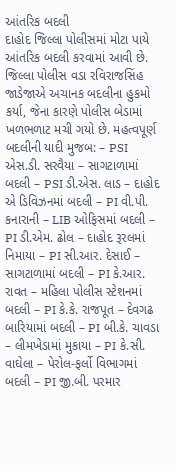આંતરિક બદલી
દાહોદ જિલ્લા પોલીસમાં મોટા પાયે આંતરિક બદલી કરવામાં આવી છે. જિલ્લા પોલીસ વડા રવિરાજસિંહ જાડેજાએ અચાનક બદલીના હુકમો કર્યા, જેના કારણે પોલીસ બેડામાં ખળભળાટ મચી ગયો છે. મહત્વપૂર્ણ બદલીની યાદી મુજબ: – PSI એસ.ડી. સરવૈયા – સાગટાળામાં બદલી – PSI ડી.એસ. લાડ – દાહોદ એ ડિવિઝનમાં બદલી – PI વી.પી. કનારાની – LIB ઓફિસમાં બદલી – PI ડી.એમ. ઢોલ – દાહોદ રૂરલમાં નિમાયા – PI સી.આર. દેસાઈ – સાગટાળામાં બદલી – PI કે.આર. રાવત – મહિલા પોલીસ સ્ટેશનમાં બદલી – PI કે.કે. રાજપૂત – દેવગઢ બારિયામાં બદલી – PI બી.કે. ચાવડા – લીમખેડામાં મુકાયા – PI કે.સી. વાઘેલા – પેરોલ-ફર્લો વિભાગમાં બદલી – PI જી.બી. પરમાર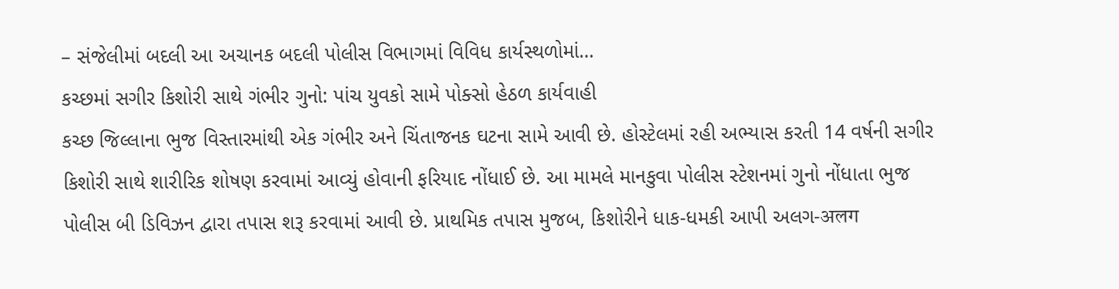– સંજેલીમાં બદલી આ અચાનક બદલી પોલીસ વિભાગમાં વિવિધ કાર્યસ્થળોમાં…
કચ્છમાં સગીર કિશોરી સાથે ગંભીર ગુનો: પાંચ યુવકો સામે પોક્સો હેઠળ કાર્યવાહી
કચ્છ જિલ્લાના ભુજ વિસ્તારમાંથી એક ગંભીર અને ચિંતાજનક ઘટના સામે આવી છે. હોસ્ટેલમાં રહી અભ્યાસ કરતી 14 વર્ષની સગીર કિશોરી સાથે શારીરિક શોષણ કરવામાં આવ્યું હોવાની ફરિયાદ નોંધાઈ છે. આ મામલે માનકુવા પોલીસ સ્ટેશનમાં ગુનો નોંધાતા ભુજ પોલીસ બી ડિવિઝન દ્વારા તપાસ શરૂ કરવામાં આવી છે. પ્રાથમિક તપાસ મુજબ, કિશોરીને ધાક-ધમકી આપી અલગ-अलग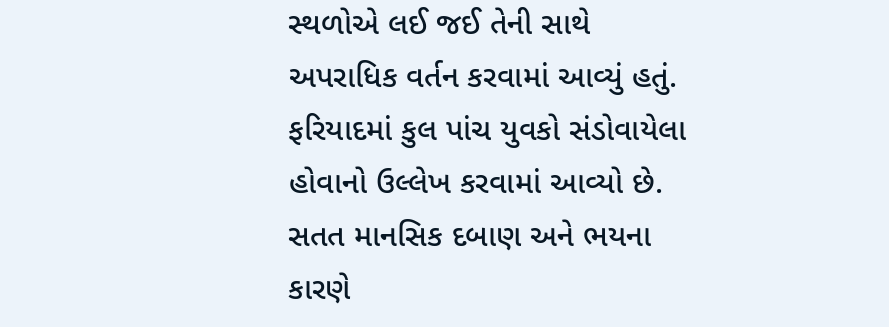સ્થળોએ લઈ જઈ તેની સાથે અપરાધિક વર્તન કરવામાં આવ્યું હતું. ફરિયાદમાં કુલ પાંચ યુવકો સંડોવાયેલા હોવાનો ઉલ્લેખ કરવામાં આવ્યો છે. સતત માનસિક દબાણ અને ભયના કારણે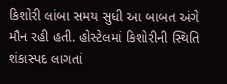કિશોરી લાંબા સમય સુધી આ બાબત અંગે મૌન રહી હતી. હોસ્ટેલમાં કિશોરીની સ્થિતિ શંકાસ્પદ લાગતાં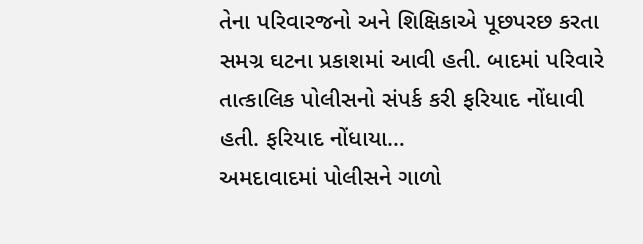તેના પરિવારજનો અને શિક્ષિકાએ પૂછપરછ કરતા સમગ્ર ઘટના પ્રકાશમાં આવી હતી. બાદમાં પરિવારે તાત્કાલિક પોલીસનો સંપર્ક કરી ફરિયાદ નોંધાવી હતી. ફરિયાદ નોંધાયા…
અમદાવાદમાં પોલીસને ગાળો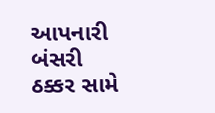આપનારી બંસરી ઠક્કર સામે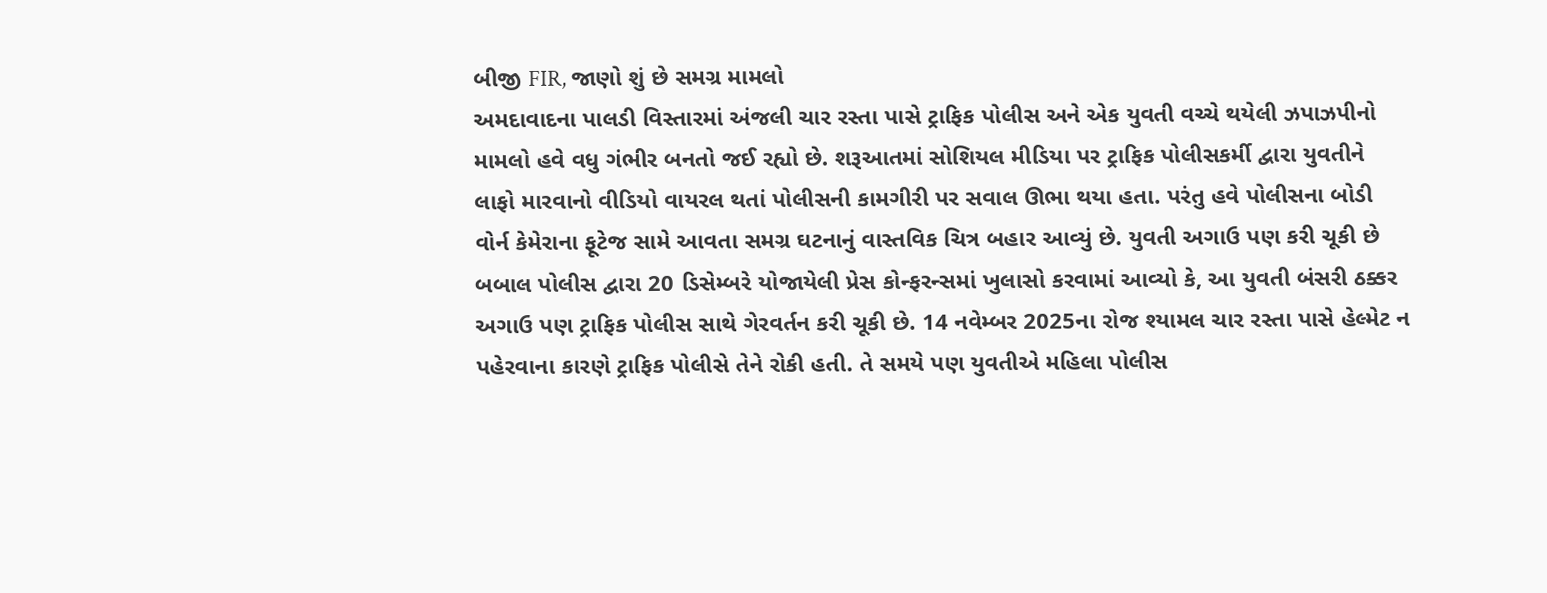બીજી FIR, જાણો શું છે સમગ્ર મામલો
અમદાવાદના પાલડી વિસ્તારમાં અંજલી ચાર રસ્તા પાસે ટ્રાફિક પોલીસ અને એક યુવતી વચ્ચે થયેલી ઝપાઝપીનો મામલો હવે વધુ ગંભીર બનતો જઈ રહ્યો છે. શરૂઆતમાં સોશિયલ મીડિયા પર ટ્રાફિક પોલીસકર્મી દ્વારા યુવતીને લાફો મારવાનો વીડિયો વાયરલ થતાં પોલીસની કામગીરી પર સવાલ ઊભા થયા હતા. પરંતુ હવે પોલીસના બોડી વોર્ન કેમેરાના ફૂટેજ સામે આવતા સમગ્ર ઘટનાનું વાસ્તવિક ચિત્ર બહાર આવ્યું છે. યુવતી અગાઉ પણ કરી ચૂકી છે બબાલ પોલીસ દ્વારા 20 ડિસેમ્બરે યોજાયેલી પ્રેસ કોન્ફરન્સમાં ખુલાસો કરવામાં આવ્યો કે, આ યુવતી બંસરી ઠક્કર અગાઉ પણ ટ્રાફિક પોલીસ સાથે ગેરવર્તન કરી ચૂકી છે. 14 નવેમ્બર 2025ના રોજ શ્યામલ ચાર રસ્તા પાસે હેલ્મેટ ન પહેરવાના કારણે ટ્રાફિક પોલીસે તેને રોકી હતી. તે સમયે પણ યુવતીએ મહિલા પોલીસ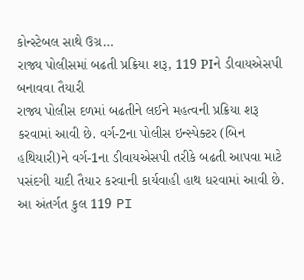કોન્સ્ટેબલ સાથે ઉગ્ર…
રાજ્ય પોલીસમાં બઢતી પ્રક્રિયા શરૂ, 119 PIને ડીવાયએસપી બનાવવા તૈયારી
રાજ્ય પોલીસ દળમાં બઢતીને લઈને મહત્વની પ્રક્રિયા શરૂ કરવામાં આવી છે. વર્ગ-2ના પોલીસ ઇન્સ્પેક્ટર (બિન હથિયારી)ને વર્ગ-1ના ડીવાયએસપી તરીકે બઢતી આપવા માટે પસંદગી યાદી તૈયાર કરવાની કાર્યવાહી હાથ ધરવામાં આવી છે. આ અંતર્ગત કુલ 119 PI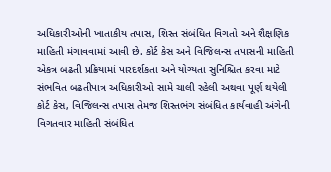અધિકારીઓની ખાતાકીય તપાસ, શિસ્ત સંબંધિત વિગતો અને શૈક્ષણિક માહિતી મંગાવવામાં આવી છે. કોર્ટ કેસ અને વિજિલન્સ તપાસની માહિતી એકત્ર બઢતી પ્રક્રિયામાં પારદર્શકતા અને યોગ્યતા સુનિશ્ચિત કરવા માટે સંભવિત બઢતીપાત્ર અધિકારીઓ સામે ચાલી રહેલી અથવા પૂર્ણ થયેલી કોર્ટ કેસ, વિજિલન્સ તપાસ તેમજ શિસ્તભંગ સંબંધિત કાર્યવાહી અંગેની વિગતવાર માહિતી સંબંધિત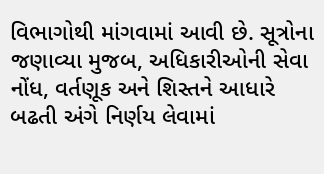વિભાગોથી માંગવામાં આવી છે. સૂત્રોના જણાવ્યા મુજબ, અધિકારીઓની સેવા નોંધ, વર્તણૂક અને શિસ્તને આધારે બઢતી અંગે નિર્ણય લેવામાં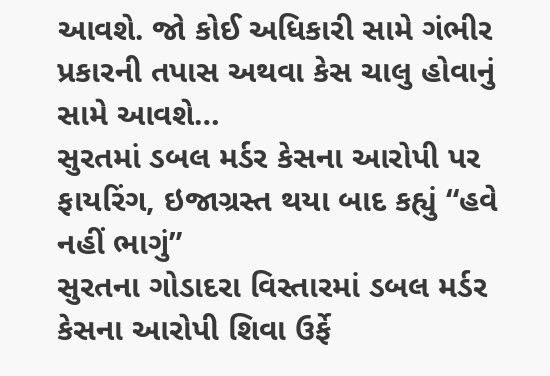આવશે. જો કોઈ અધિકારી સામે ગંભીર પ્રકારની તપાસ અથવા કેસ ચાલુ હોવાનું સામે આવશે…
સુરતમાં ડબલ મર્ડર કેસના આરોપી પર ફાયરિંગ, ઇજાગ્રસ્ત થયા બાદ કહ્યું “હવે નહીં ભાગું”
સુરતના ગોડાદરા વિસ્તારમાં ડબલ મર્ડર કેસના આરોપી શિવા ઉર્ફે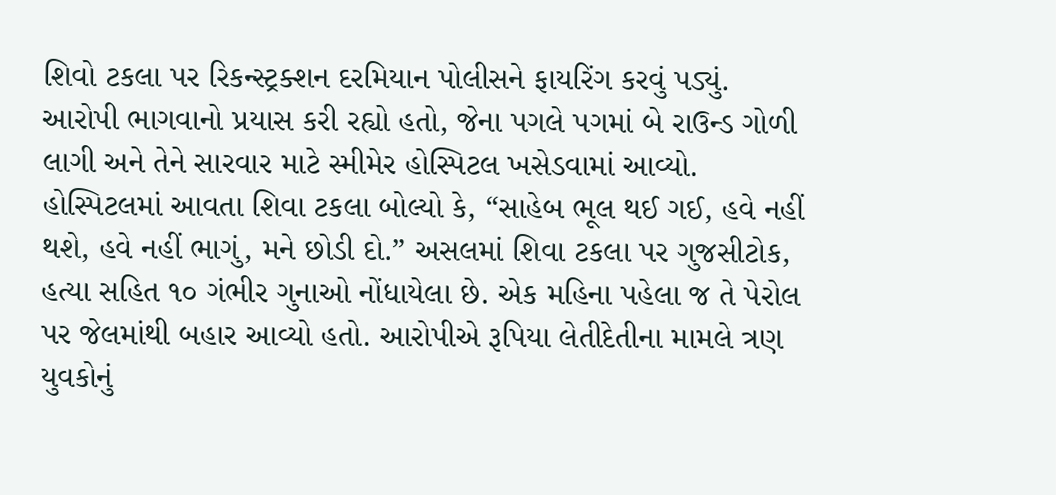શિવો ટકલા પર રિકન્સ્ટ્રક્શન દરમિયાન પોલીસને ફાયરિંગ કરવું પડ્યું. આરોપી ભાગવાનો પ્રયાસ કરી રહ્યો હતો, જેના પગલે પગમાં બે રાઉન્ડ ગોળી લાગી અને તેને સારવાર માટે સ્મીમેર હોસ્પિટલ ખસેડવામાં આવ્યો. હોસ્પિટલમાં આવતા શિવા ટકલા બોલ્યો કે, “સાહેબ ભૂલ થઈ ગઈ, હવે નહીં થશે, હવે નહીં ભાગું, મને છોડી દો.” અસલમાં શિવા ટકલા પર ગુજસીટોક, હત્યા સહિત ૧૦ ગંભીર ગુનાઓ નોંધાયેલા છે. એક મહિના પહેલા જ તે પેરોલ પર જેલમાંથી બહાર આવ્યો હતો. આરોપીએ રૂપિયા લેતીદેતીના મામલે ત્રણ યુવકોનું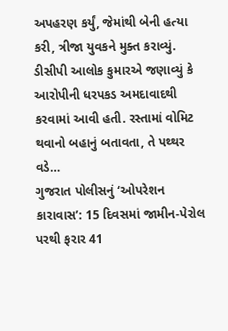અપહરણ કર્યું, જેમાંથી બેની હત્યા કરી, ત્રીજા યુવકને મુક્ત કરાવ્યું. ડીસીપી આલોક કુમારએ જણાવ્યું કે આરોપીની ધરપકડ અમદાવાદથી કરવામાં આવી હતી. રસ્તામાં વોમિટ થવાનો બહાનું બતાવતા, તે પથ્થર વડે…
ગુજરાત પોલીસનું ‘ઓપરેશન કારાવાસ’: 15 દિવસમાં જામીન-પેરોલ પરથી ફરાર 41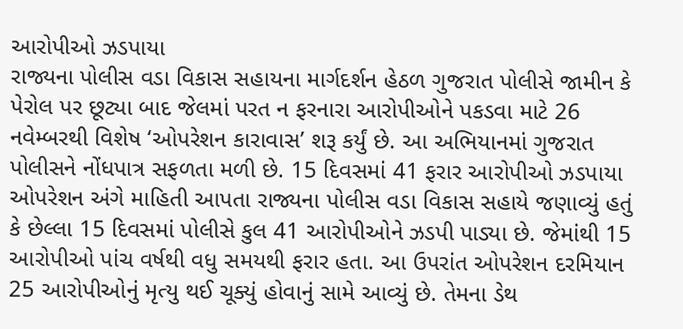આરોપીઓ ઝડપાયા
રાજ્યના પોલીસ વડા વિકાસ સહાયના માર્ગદર્શન હેઠળ ગુજરાત પોલીસે જામીન કે પેરોલ પર છૂટ્યા બાદ જેલમાં પરત ન ફરનારા આરોપીઓને પકડવા માટે 26 નવેમ્બરથી વિશેષ ‘ઓપરેશન કારાવાસ’ શરૂ કર્યું છે. આ અભિયાનમાં ગુજરાત પોલીસને નોંધપાત્ર સફળતા મળી છે. 15 દિવસમાં 41 ફરાર આરોપીઓ ઝડપાયા ઓપરેશન અંગે માહિતી આપતા રાજ્યના પોલીસ વડા વિકાસ સહાયે જણાવ્યું હતું કે છેલ્લા 15 દિવસમાં પોલીસે કુલ 41 આરોપીઓને ઝડપી પાડ્યા છે. જેમાંથી 15 આરોપીઓ પાંચ વર્ષથી વધુ સમયથી ફરાર હતા. આ ઉપરાંત ઓપરેશન દરમિયાન 25 આરોપીઓનું મૃત્યુ થઈ ચૂક્યું હોવાનું સામે આવ્યું છે. તેમના ડેથ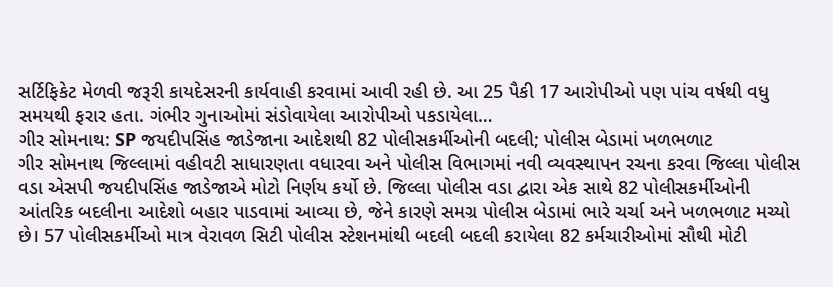સર્ટિફિકેટ મેળવી જરૂરી કાયદેસરની કાર્યવાહી કરવામાં આવી રહી છે. આ 25 પૈકી 17 આરોપીઓ પણ પાંચ વર્ષથી વધુ સમયથી ફરાર હતા. ગંભીર ગુનાઓમાં સંડોવાયેલા આરોપીઓ પકડાયેલા…
ગીર સોમનાથ: SP જયદીપસિંહ જાડેજાના આદેશથી 82 પોલીસકર્મીઓની બદલી; પોલીસ બેડામાં ખળભળાટ
ગીર સોમનાથ જિલ્લામાં વહીવટી સાધારણતા વધારવા અને પોલીસ વિભાગમાં નવી વ્યવસ્થાપન રચના કરવા જિલ્લા પોલીસ વડા એસપી જયદીપસિંહ જાડેજાએ મોટો નિર્ણય કર્યો છે. જિલ્લા પોલીસ વડા દ્વારા એક સાથે 82 પોલીસકર્મીઓની આંતરિક બદલીના આદેશો બહાર પાડવામાં આવ્યા છે, જેને કારણે સમગ્ર પોલીસ બેડામાં ભારે ચર્ચા અને ખળભળાટ મચ્યો છે। 57 પોલીસકર્મીઓ માત્ર વેરાવળ સિટી પોલીસ સ્ટેશનમાંથી બદલી બદલી કરાયેલા 82 કર્મચારીઓમાં સૌથી મોટી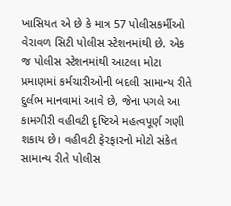ખાસિયત એ છે કે માત્ર 57 પોલીસકર્મીઓ વેરાવળ સિટી પોલીસ સ્ટેશનમાંથી છે. એક જ પોલીસ સ્ટેશનમાંથી આટલા મોટા પ્રમાણમાં કર્મચારીઓની બદલી સામાન્ય રીતે દુર્લભ માનવામાં આવે છે, જેના પગલે આ કામગીરી વહીવટી દૃષ્ટિએ મહત્વપૂર્ણ ગણી શકાય છે। વહીવટી ફેરફારનો મોટો સંકેત સામાન્ય રીતે પોલીસ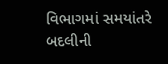વિભાગમાં સમયાંતરે બદલીની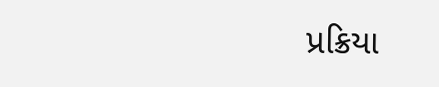પ્રક્રિયા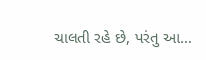ચાલતી રહે છે, પરંતુ આ…